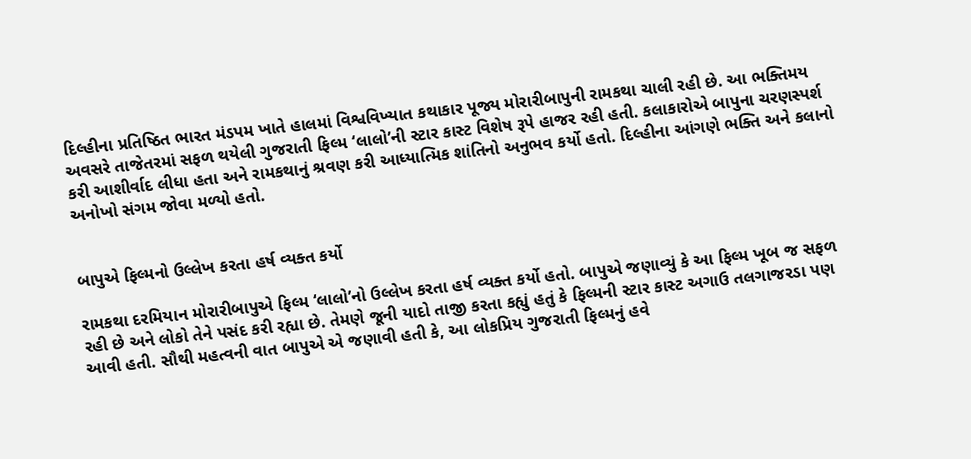દિલ્હીના પ્રતિષ્ઠિત ભારત મંડપમ ખાતે હાલમાં વિશ્વવિખ્યાત કથાકાર પૂજ્ય મોરારીબાપુની રામકથા ચાલી રહી છે. આ ભક્તિમય અવસરે તાજેતરમાં સફળ થયેલી ગુજરાતી ફિલ્મ ‘લાલો’ની સ્ટાર કાસ્ટ વિશેષ રૂપે હાજર રહી હતી. કલાકારોએ બાપુના ચરણસ્પર્શ કરી આશીર્વાદ લીધા હતા અને રામકથાનું શ્રવણ કરી આધ્યાત્મિક શાંતિનો અનુભવ કર્યો હતો. દિલ્હીના આંગણે ભક્તિ અને કલાનો અનોખો સંગમ જોવા મળ્યો હતો.


બાપુએ ફિલ્મનો ઉલ્લેખ કરતા હર્ષ વ્યક્ત કર્યો

રામકથા દરમિયાન મોરારીબાપુએ ફિલ્મ ‘લાલો’નો ઉલ્લેખ કરતા હર્ષ વ્યક્ત કર્યો હતો. બાપુએ જણાવ્યું કે આ ફિલ્મ ખૂબ જ સફળ રહી છે અને લોકો તેને પસંદ કરી રહ્યા છે. તેમણે જૂની યાદો તાજી કરતા કહ્યું હતું કે ફિલ્મની સ્ટાર કાસ્ટ અગાઉ તલગાજરડા પણ આવી હતી. સૌથી મહત્વની વાત બાપુએ એ જણાવી હતી કે, આ લોકપ્રિય ગુજરાતી ફિલ્મનું હવે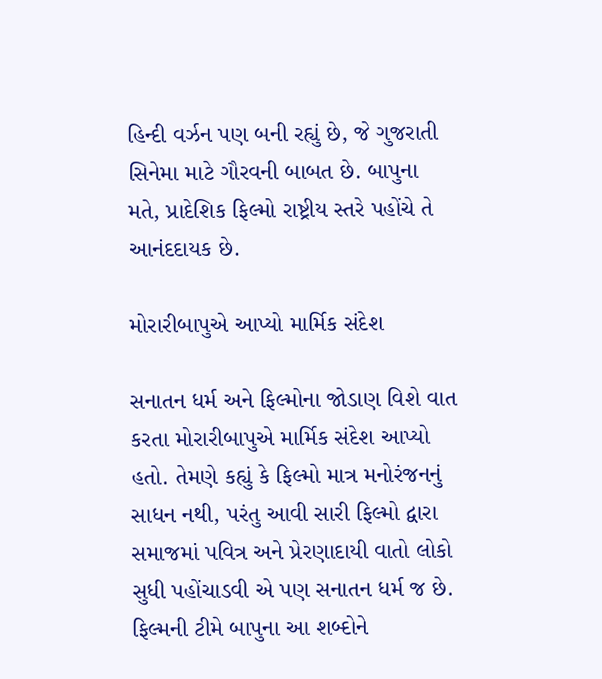હિન્દી વર્ઝન પણ બની રહ્યું છે, જે ગુજરાતી સિનેમા માટે ગૌરવની બાબત છે. બાપુના મતે, પ્રાદેશિક ફિલ્મો રાષ્ટ્રીય સ્તરે પહોંચે તે આનંદદાયક છે.

મોરારીબાપુએ આપ્યો માર્મિક સંદેશ

સનાતન ધર્મ અને ફિલ્મોના જોડાણ વિશે વાત કરતા મોરારીબાપુએ માર્મિક સંદેશ આપ્યો હતો. તેમણે કહ્યું કે ફિલ્મો માત્ર મનોરંજનનું સાધન નથી, પરંતુ આવી સારી ફિલ્મો દ્વારા સમાજમાં પવિત્ર અને પ્રેરણાદાયી વાતો લોકો સુધી પહોંચાડવી એ પણ સનાતન ધર્મ જ છે. ફિલ્મની ટીમે બાપુના આ શબ્દોને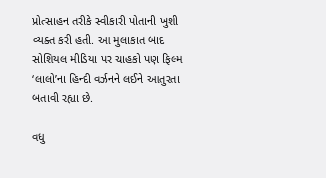પ્રોત્સાહન તરીકે સ્વીકારી પોતાની ખુશી વ્યક્ત કરી હતી. આ મુલાકાત બાદ સોશિયલ મીડિયા પર ચાહકો પણ ફિલ્મ ‘લાલો’ના હિન્દી વર્ઝનને લઈને આતુરતા બતાવી રહ્યા છે.

વધુ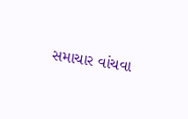સમાચાર વાંચવા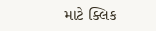માટે ક્લિક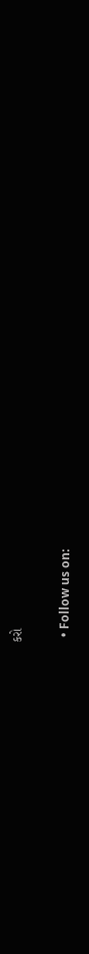કરો

  • Follow us on: